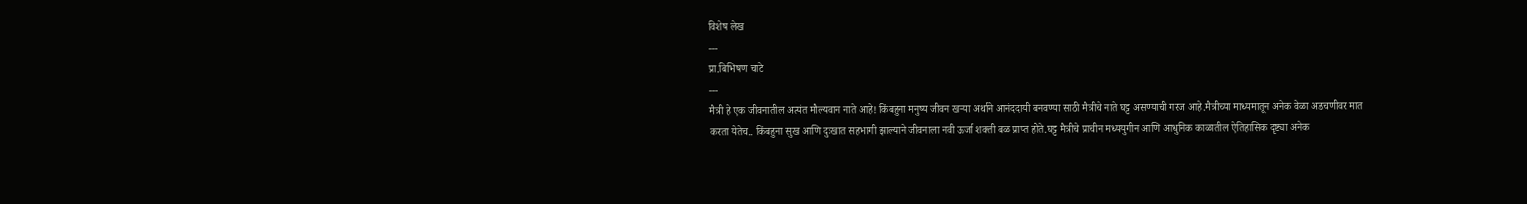विशेष लेख
---
प्रा.बिभिषण चाटे
---
मैत्री हे एक जीवनातील अत्यंत मौल्यवान नाते आहे! किंबहुना मनुष्य जीवन खऱ्या अर्थाने आनंददायी बनवण्या साठी मैत्रीचे नाते घट्ट असण्याची गरज आहे.मैत्रीच्या माध्यमातून अनेक वेळा अडचणीवर मात करता येतेच.. किंबहुना सुख आणि दुःखात सहभागी झाल्याने जीवनाला नवी ऊर्जा शक्ती बळ प्राप्त होते.घट्ट मैत्रीचे प्राचीन मध्ययुगीन आणि आधुनिक काळातील ऐतिहासिक दृष्ट्या अनेक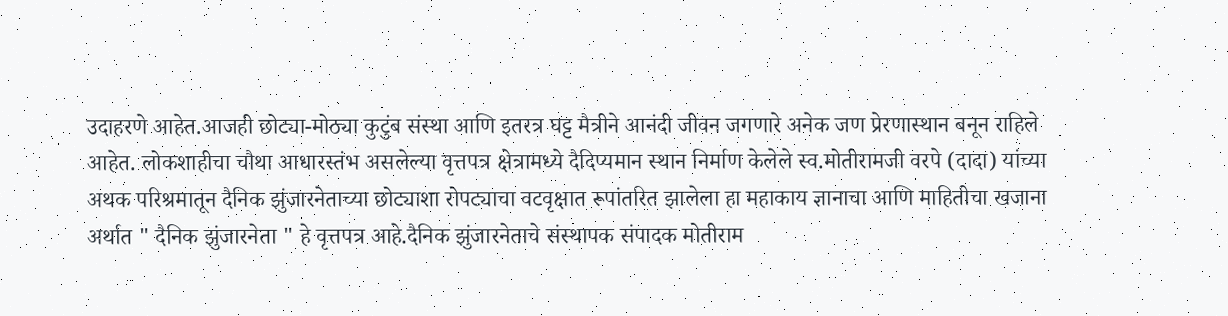उदाहरणे आहेत.आजही छोट्या-मोठ्या कुटुंब संस्था आणि इतरत्र घट्ट मैत्रीने आनंदी जीवन जगणारे अनेक जण प्रेरणास्थान बनून राहिले आहेत. लोकशाहीचा चौथा आधारस्तंभ असलेल्या वृत्तपत्र क्षेत्रामध्ये दैदिप्यमान स्थान निर्माण केलेले स्व.मोतीरामजी वरपे (दादा) यांच्या अथक परिश्रमातून दैनिक झुंजारनेताच्या छोट्याशा रोपट्याचा वटवृक्षात रूपांतरित झालेला हा महाकाय ज्ञानाचा आणि माहितीचा खजाना अर्थात " दैनिक झुंजारनेता " हे वृत्तपत्र आहे.दैनिक झुंजारनेताचे संस्थापक संपादक मोतीराम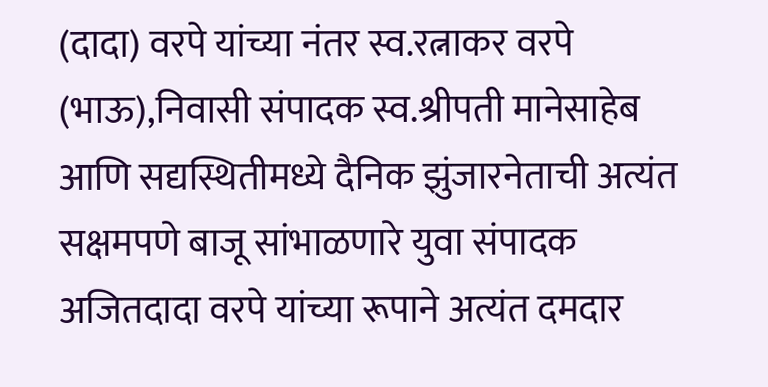(दादा) वरपे यांच्या नंतर स्व.रत्नाकर वरपे (भाऊ),निवासी संपादक स्व.श्रीपती मानेसाहेब आणि सद्यस्थितीमध्ये दैनिक झुंजारनेताची अत्यंत सक्षमपणे बाजू सांभाळणारे युवा संपादक अजितदादा वरपे यांच्या रूपाने अत्यंत दमदार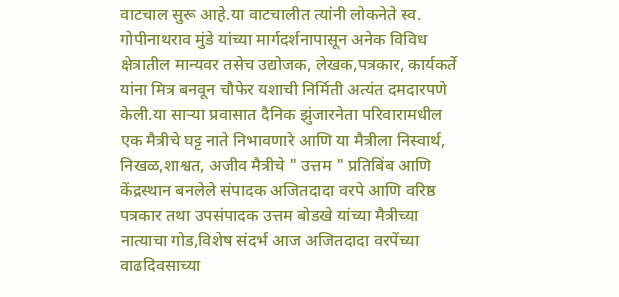वाटचाल सुरू आहे.या वाटचालीत त्यांनी लोकनेते स्व. गोपीनाथराव मुंडे यांच्या मार्गदर्शनापासून अनेक विविध क्षेत्रातील मान्यवर तसेच उद्योजक, लेखक,पत्रकार, कार्यकर्ते यांना मित्र बनवून चौफेर यशाची निर्मिती अत्यंत दमदारपणे केली.या साऱ्या प्रवासात दैनिक झुंजारनेता परिवारामधील एक मैत्रीचे घट्ट नाते निभावणारे आणि या मैत्रीला निस्वार्थ, निखळ,शाश्वत, अजीव मैत्रीचे " उत्तम " प्रतिबिंब आणि केंद्रस्थान बनलेले संपादक अजितदादा वरपे आणि वरिष्ठ पत्रकार तथा उपसंपादक उत्तम बोडखे यांच्या मैत्रीच्या नात्याचा गोड,विशेष संदर्भ आज अजितदादा वरपेंच्या वाढदिवसाच्या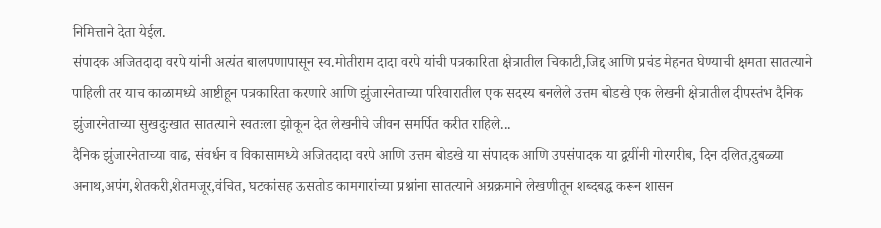निमित्ताने देता येईल.
संपादक अजितदादा वरपे यांनी अत्यंत बालपणापासून स्व.मोतीराम दादा वरपे यांची पत्रकारिता क्षेत्रातील चिकाटी,जिद्द आणि प्रचंड मेहनत घेण्याची क्षमता सातत्याने पाहिली तर याच काळामध्ये आष्टीहून पत्रकारिता करणारे आणि झुंजारनेताच्या परिवारातील एक सदस्य बनलेले उत्तम बोडखे एक लेखनी क्षेत्रातील दीपस्तंभ दैनिक झुंजारनेताच्या सुखदुःखात सातत्याने स्वतःला झोकून देत लेखनीचे जीवन समर्पित करीत राहिले...
दैनिक झुंजारनेताच्या वाढ, संवर्धन व विकासामध्ये अजितदादा वरपे आणि उत्तम बोडखे या संपादक आणि उपसंपादक या द्वयींनी गोरगरीब, दिन दलित,दुबळ्या अनाथ,अपंग,शेतकरी,शेतमजूर,वंचित, घटकांसह ऊसतोड कामगारांच्या प्रश्नांना सातत्याने अग्रक्रमाने लेखणीतून शब्दबद्ध करून शासन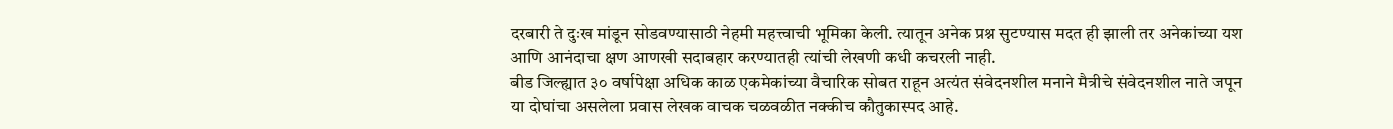दरबारी ते दुःख मांडून सोडवण्यासाठी नेहमी महत्त्वाची भूमिका केली. त्यातून अनेक प्रश्न सुटण्यास मदत ही झाली तर अनेकांच्या यश आणि आनंदाचा क्षण आणखी सदाबहार करण्यातही त्यांची लेखणी कधी कचरली नाही.
बीड जिल्ह्यात ३० वर्षापेक्षा अधिक काळ एकमेकांच्या वैचारिक सोबत राहून अत्यंत संवेदनशील मनाने मैत्रीचे संवेदनशील नाते जपून या दोघांचा असलेला प्रवास लेखक वाचक चळवळीत नक्कीच कौतुकास्पद आहे.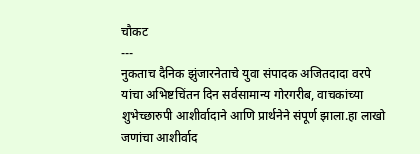चौकट
---
नुकताच दैनिक झुंजारनेताचे युवा संपादक अजितदादा वरपे यांचा अभिष्टचिंतन दिन सर्वसामान्य गोरगरीब, वाचकांच्या शुभेच्छारुपी आशीर्वादाने आणि प्रार्थनेने संपूर्ण झाला.हा लाखो जणांचा आशीर्वाद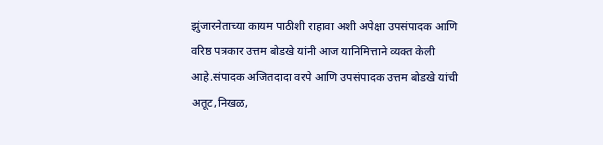झुंजारनेताच्या कायम पाठीशी राहावा अशी अपेक्षा उपसंपादक आणि वरिष्ठ पत्रकार उत्तम बोडखे यांनी आज यानिमित्ताने व्यक्त केली आहे.संपादक अजितदादा वरपे आणि उपसंपादक उत्तम बोडखे यांची अतूट,निखळ,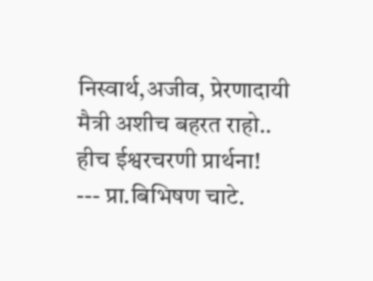निस्वार्थ,अजीव, प्रेरणादायी मैत्री अशीच बहरत राहो.. हीच ईश्वरचरणी प्रार्थना!
--- प्रा.बिभिषण चाटे.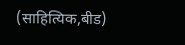(साहित्यिक,बीड)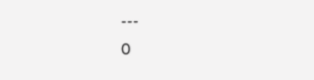---
0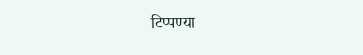टिप्पण्या